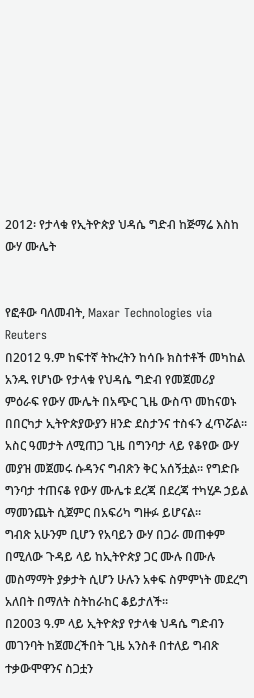2012፡ የታላቁ የኢትዮጵያ ህዳሴ ግድብ ከጅማሬ እስከ ውሃ ሙሌት


የፎቶው ባለመብት, Maxar Technologies via Reuters
በ2012 ዓ.ም ከፍተኛ ትኩረትን ከሳቡ ክስተቶች መካከል አንዱ የሆነው የታላቁ የህዳሴ ግድብ የመጀመሪያ ምዕራፍ የውሃ ሙሌት በአጭር ጊዜ ውስጥ መከናወኑ በበርካታ ኢትዮጵያውያን ዘንድ ደስታንና ተስፋን ፈጥሯል።
አስር ዓመታት ለሚጠጋ ጊዜ በግንባታ ላይ የቆየው ውሃ መያዝ መጀመሩ ሱዳንና ግብጽን ቅር አሰኝቷል። የግድቡ ግንባታ ተጠናቆ የውሃ ሙሌቱ ደረጃ በደረጃ ተካሂዶ ኃይል ማመንጨት ሲጀምር በአፍሪካ ግዙፉ ይሆናል።
ግብጽ አሁንም ቢሆን የአባይን ውሃ በጋራ መጠቀም በሚለው ጉዳይ ላይ ከኢትዮጵያ ጋር ሙሉ በሙሉ መስማማት ያቃታት ሲሆን ሁሉን አቀፍ ስምምነት መደረግ አለበት በማለት ስትከራከር ቆይታለች።
በ2003 ዓ.ም ላይ ኢትዮጵያ የታላቁ ህዳሴ ግድብን መገንባት ከጀመረችበት ጊዜ አንስቶ በተለይ ግብጽ ተቃውሞዋንና ስጋቷን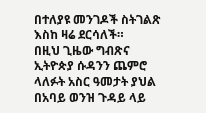በተለያዩ መንገዶች ስትገልጽ እስከ ዛሬ ደርሳለች።
በዚህ ጊዜው ግብጽና ኢትዮጵያ ሱዳንን ጨምሮ ላለፉት አስር ዓመታት ያህል በአባይ ወንዝ ጉዳይ ላይ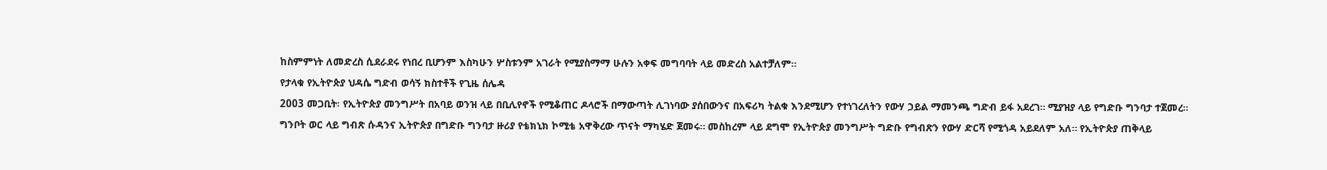ከስምምነት ለመድረስ ሲደራደሩ የነበረ ቢሆንም እስካሁን ሦስቱንም አገራት የሚያስማማ ሁሉን አቀፍ መግባባት ላይ መድረስ አልተቻለም።
የታላቁ የኢትዮጵያ ህዳሴ ግድብ ወሳኝ ክስተቶች የጊዜ ሰሌዳ
2003 መጋቢት፡ የኢትዮጵያ መንግሥት በአባይ ወንዝ ላይ በቢሊየኖች የሚቆጠር ዶላሮች በማውጣት ሊገነባው ያሰበውንና በአፍሪካ ትልቁ እንደሚሆን የተነገረለትን የውሃ ኃይል ማመንጫ ግድብ ይፋ አደረገ። ሚያዝያ ላይ የግድቡ ግንባታ ተጀመረ።
ግንቦት ወር ላይ ግብጽ ሱዳንና ኢትዮጵያ በግድቡ ግንባታ ዙሪያ የቴክኒክ ኮሚቴ አዋቅረው ጥናት ማካሄድ ጀመሩ። መስከረም ላይ ደግሞ የኢትዮጵያ መንግሥት ግድቡ የግብጽን የውሃ ድርሻ የሚጎዳ አይደለም አለ። የኢትዮጵያ ጠቅላይ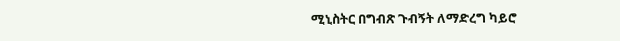ሚኒስትር በግብጽ ጉብኝት ለማድረግ ካይሮ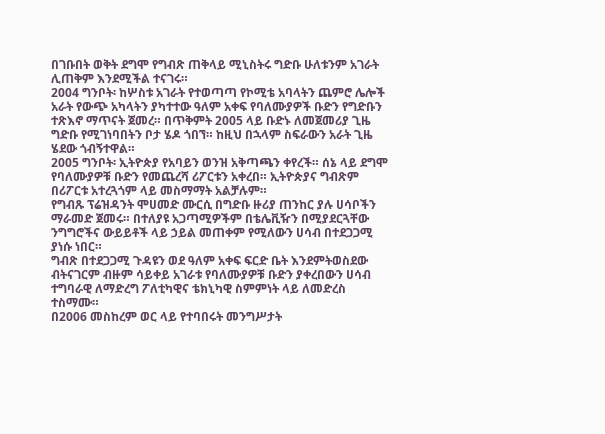በገቡበት ወቅት ደግሞ የግብጽ ጠቅላይ ሚኒስትሩ ግድቡ ሁለቱንም አገራት ሊጠቅም እንደሚችል ተናገሩ።
2004 ግንቦት፡ ከሦስቱ አገራት የተወጣጣ የኮሚቴ አባላትን ጨምሮ ሌሎች አራት የውጭ አካላትን ያካተተው ዓለም አቀፍ የባለሙያዎች ቡድን የግድቡን ተጽእኖ ማጥናት ጀመረ። በጥቅምት 2005 ላይ ቡድኑ ለመጀመሪያ ጊዜ ግድቡ የሚገነባበትን ቦታ ሄዶ ጎበኘ። ከዚህ በኋላም ስፍራውን አራት ጊዜ ሄደው ጎብኝተዋል።
2005 ግንቦት፡ ኢትዮጵያ የአባይን ወንዝ አቅጣጫን ቀየረች። ሰኔ ላይ ደግሞ የባለሙያዎቹ ቡድን የመጨረሻ ሪፖርቱን አቀረበ። ኢትዮጵያና ግብጽም በሪፖርቱ አተረጓጎም ላይ መስማማት አልቻሉም።
የግብጹ ፕሬዝዳንት ሞሀመድ ሙርሲ በግድቡ ዙሪያ ጠንከር ያሉ ሀሳቦችን ማራመድ ጀመሩ። በተለያዩ አጋጣሚዎችም በቴሌቪዥን በሚያደርጓቸው ንግግሮችና ውይይቶች ላይ ኃይል መጠቀም የሚለውን ሀሳብ በተደጋጋሚ ያነሱ ነበር።
ግብጽ በተደጋጋሚ ጉዳዩን ወደ ዓለም አቀፍ ፍርድ ቤት እንደምትወስደው ብትናገርም ብዙም ሳይቀይ አገራቱ የባለሙያዎቹ ቡድን ያቀረበውን ሀሳብ ተግባራዊ ለማድረግ ፖለቲካዊና ቴክኒካዊ ስምምነት ላይ ለመድረስ ተስማሙ።
በ2006 መስከረም ወር ላይ የተባበሩት መንግሥታት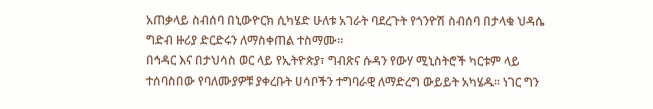አጠቃላይ ስብሰባ በኒውዮርክ ሲካሄድ ሁለቱ አገራት ባደረጉት የጎንዮሽ ስብሰባ በታላቁ ህዳሴ ግድብ ዙሪያ ድርድሩን ለማስቀጠል ተስማሙ።
በኅዳር እና በታህሳስ ወር ላይ የኢትዮጵያ፣ ግብጽና ሱዳን የውሃ ሚኒስትሮች ካርቱም ላይ ተሰባስበው የባለሙያዎቹ ያቀረቡት ሀሳቦችን ተግባራዊ ለማድረግ ውይይት አካሄዱ። ነገር ግን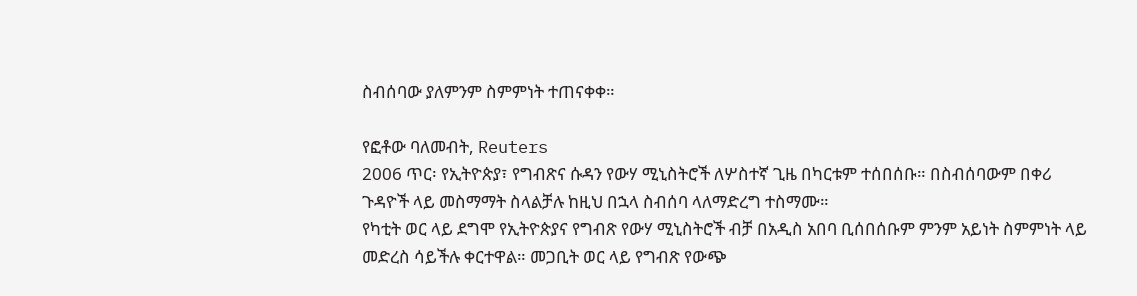ስብሰባው ያለምንም ስምምነት ተጠናቀቀ።

የፎቶው ባለመብት, Reuters
2006 ጥር፡ የኢትዮጵያ፣ የግብጽና ሱዳን የውሃ ሚኒስትሮች ለሦስተኛ ጊዜ በካርቱም ተሰበሰቡ። በስብሰባውም በቀሪ ጉዳዮች ላይ መስማማት ስላልቻሉ ከዚህ በኋላ ስብሰባ ላለማድረግ ተስማሙ።
የካቲት ወር ላይ ደግሞ የኢትዮጵያና የግብጽ የውሃ ሚኒስትሮች ብቻ በአዲስ አበባ ቢሰበሰቡም ምንም አይነት ስምምነት ላይ መድረስ ሳይችሉ ቀርተዋል። መጋቢት ወር ላይ የግብጽ የውጭ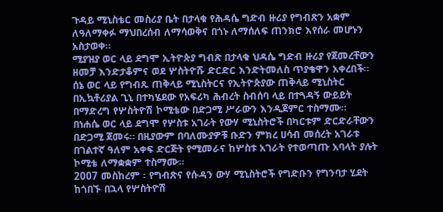ጉዳይ ሚኒስቴር መስሪያ ቤት በታላቁ የሕዳሴ ግድብ ዙሪያ የግብጽን አቋም ለዓለማቀፉ ማህበረሰብ ለማሳወቅና በጎኑ ለማሰለፍ ጠንክሮ እየሰራ መሆኑን አስታወቀ።
ሚያዝያ ወር ላይ ደግሞ ኢትዮጵያ ግብጽ በታላቁ ህዳሴ ግድብ ዙሪያ የጀመረቸውን ዘመቻ እንድታቆምና ወደ ሦስትዮሹ ድርድር እንድትመለስ ጥያቄዋን አቀረበች።
ሰኔ ወር ላይ የግብጹ ጠቅላይ ሚኒስትርና የኢትዮጵያው ጠቅላይ ሚኒስትር በኢኳቶሪያል ጊኒ በተካሄደው የአፍሪካ ሕብረት ስብሰባ ላይ በተጓዳኝ ውይይት በማድረግ የሦስትዮሽ ኮሚቴው በድጋሚ ሥራውን እንዲጀምር ተስማሙ።
በነሐሴ ወር ላይ ደግሞ የሦስቱ አገራት የውሃ ሚኒስትሮች በካርቱም ድርድራቸውን በድጋሚ ጀመሩ። በዚያውም በባለሙያዎቹ ቡድን ምክረ ሀሳብ መሰረት አገራቱ በገልተኛ ዓለም አቀፍ ድርጅት የሚመራና ከሦስቱ አገራት የተወጣጡ አባላት ያሉት ኮሚቴ ለማቋቋም ተስማሙ።
2007 መስከረም ፡ የግብጽና የሱዳን ውሃ ሚኒስትሮች የግድቡን የግንባታ ሂደት ከጎበኙ በኋላ የሦስትዮሽ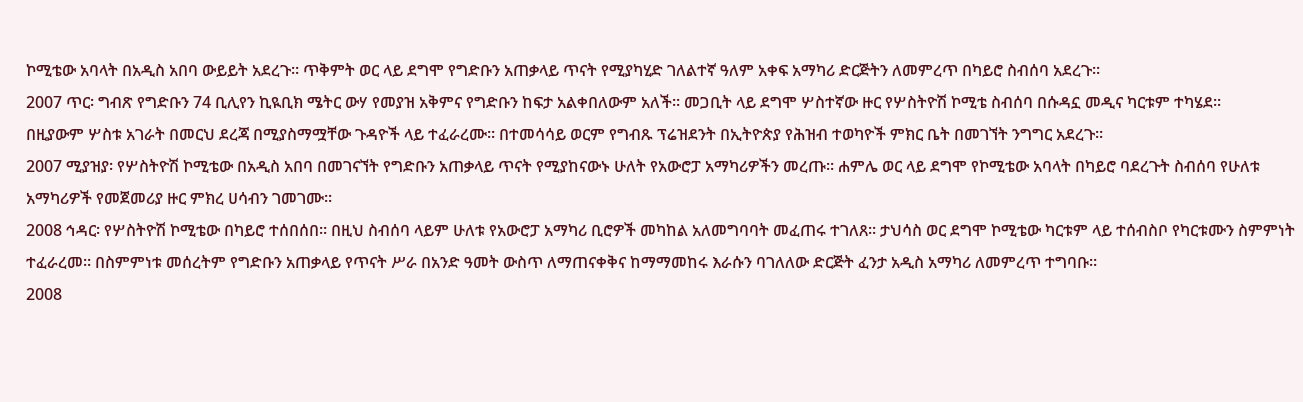ኮሚቴው አባላት በአዲስ አበባ ውይይት አደረጉ። ጥቅምት ወር ላይ ደግሞ የግድቡን አጠቃላይ ጥናት የሚያካሂድ ገለልተኛ ዓለም አቀፍ አማካሪ ድርጅትን ለመምረጥ በካይሮ ስብሰባ አደረጉ።
2007 ጥር፡ ግብጽ የግድቡን 74 ቢሊየን ኪዪቢክ ሜትር ውሃ የመያዝ አቅምና የግድቡን ከፍታ አልቀበለውም አለች። መጋቢት ላይ ደግሞ ሦስተኛው ዙር የሦስትዮሽ ኮሚቴ ስብሰባ በሱዳኗ መዲና ካርቱም ተካሄደ።
በዚያውም ሦስቱ አገራት በመርህ ደረጃ በሚያስማሟቸው ጉዳዮች ላይ ተፈራረሙ። በተመሳሳይ ወርም የግብጹ ፕሬዝደንት በኢትዮጵያ የሕዝብ ተወካዮች ምክር ቤት በመገኘት ንግግር አደረጉ።
2007 ሚያዝያ፡ የሦስትዮሽ ኮሚቴው በአዲስ አበባ በመገናኘት የግድቡን አጠቃላይ ጥናት የሚያከናውኑ ሁለት የአውሮፓ አማካሪዎችን መረጡ። ሐምሌ ወር ላይ ደግሞ የኮሚቴው አባላት በካይሮ ባደረጉት ስብሰባ የሁለቱ አማካሪዎች የመጀመሪያ ዙር ምክረ ሀሳብን ገመገሙ።
2008 ኅዳር፡ የሦስትዮሽ ኮሚቴው በካይሮ ተሰበሰበ። በዚህ ስብሰባ ላይም ሁለቱ የአውሮፓ አማካሪ ቢሮዎች መካከል አለመግባባት መፈጠሩ ተገለጸ። ታህሳስ ወር ደግሞ ኮሚቴው ካርቱም ላይ ተሰብስቦ የካርቱሙን ስምምነት ተፈራረመ። በስምምነቱ መሰረትም የግድቡን አጠቃላይ የጥናት ሥራ በአንድ ዓመት ውስጥ ለማጠናቀቅና ከማማመከሩ እራሱን ባገለለው ድርጅት ፈንታ አዲስ አማካሪ ለመምረጥ ተግባቡ።
2008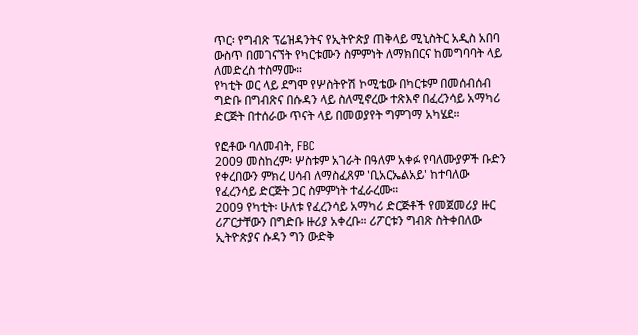ጥር፡ የግብጽ ፕሬዝዳንትና የኢትዮጵያ ጠቅላይ ሚኒስትር አዲስ አበባ ውስጥ በመገናኘት የካርቱሙን ስምምነት ለማክበርና ከመግባባት ላይ ለመድረስ ተስማሙ።
የካቲት ወር ላይ ደግሞ የሦስትዮሽ ኮሚቴው በካርቱም በመሰብሰብ ግድቡ በግብጽና በሱዳን ላይ ስለሚኖረው ተጽእኖ በፈረንሳይ አማካሪ ድርጅት በተሰራው ጥናት ላይ በመወያየት ግምገማ አካሄደ።

የፎቶው ባለመብት, FBC
2009 መስከረም፡ ሦስቱም አገራት በዓለም አቀፉ የባለሙያዎች ቡድን የቀረበውን ምክረ ሀሳብ ለማስፈጸም 'ቢአርኤልአይ' ከተባለው የፈረንሳይ ድርጅት ጋር ስምምነት ተፈራረሙ።
2009 የካቲት፡ ሁለቱ የፈረንሳይ አማካሪ ድርጅቶች የመጀመሪያ ዙር ሪፖርታቸውን በግድቡ ዙሪያ አቀረቡ። ሪፖርቱን ግብጽ ስትቀበለው ኢትዮጵያና ሱዳን ግን ውድቅ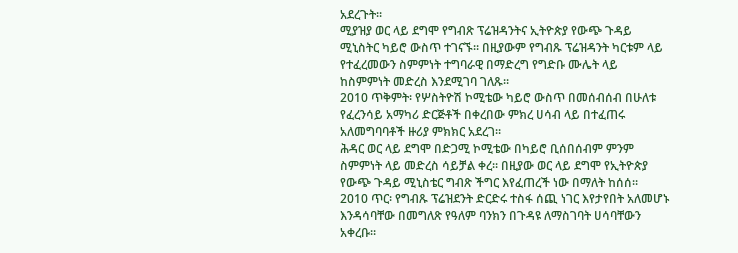አደረጉት።
ሚያዝያ ወር ላይ ደግሞ የግብጽ ፕሬዝዳንትና ኢትዮጵያ የውጭ ጉዳይ ሚኒስትር ካይሮ ውስጥ ተገናኙ። በዚያውም የግብጹ ፕሬዝዳንት ካርቱም ላይ የተፈረመውን ስምምነት ተግባራዊ በማድረግ የግድቡ ሙሌት ላይ ከስምምነት መድረስ እንደሚገባ ገለጹ።
2010 ጥቅምት፡ የሦስትዮሽ ኮሚቴው ካይሮ ውስጥ በመሰብሰብ በሁለቱ የፈረንሳይ አማካሪ ድርጅቶች በቀረበው ምክረ ሀሳብ ላይ በተፈጠሩ አለመግባባቶች ዙሪያ ምክክር አደረገ።
ሕዳር ወር ላይ ደግሞ በድጋሚ ኮሚቴው በካይሮ ቢሰበሰብም ምንም ስምምነት ላይ መድረስ ሳይቻል ቀረ። በዚያው ወር ላይ ደግሞ የኢትዮጵያ የውጭ ጉዳይ ሚኒስቴር ግብጽ ችግር እየፈጠረች ነው በማለት ከሰሰ።
2010 ጥር፡ የግብጹ ፕሬዝደንት ድርድሩ ተስፋ ሰጪ ነገር እየታየበት አለመሆኑ እንዳሳባቸው በመግለጽ የዓለም ባንክን በጉዳዩ ለማስገባት ሀሳባቸውን አቀረቡ።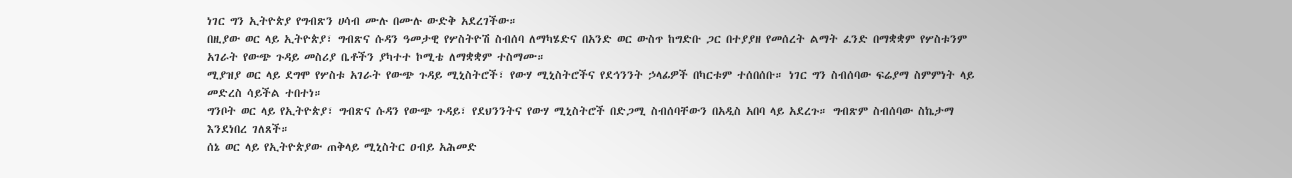ነገር ግን ኢትዮጵያ የግብጽን ሀሳብ ሙሉ በሙሉ ውድቅ አደረገችው።
በዚያው ወር ላይ ኢትዮጵያ፣ ግብጽና ሱዳን ዓመታዊ የሦስትዮሽ ስብሰባ ለማካሄድና በአንድ ወር ውስጥ ከግድቡ ጋር በተያያዘ የመሰረት ልማት ፈንድ በማቋቋም የሦስቱንም አገራት የውጭ ጉዳይ መስሪያ ቤቶችን ያካተተ ኮሚቴ ለማቋቋም ተስማሙ።
ሚያዝያ ወር ላይ ደግሞ የሦስቱ አገራት የውጭ ጉዳይ ሚኒስትሮች፣ የውሃ ሚኒስትሮችና የደኅንንት ኃላፊዎች በካርቱም ተሰበሰቡ። ነገር ግን ስብሰባው ፍሬያማ ስምምነት ላይ መድረስ ሳይችል ተበተነ።
ግንቦት ወር ላይ የኢትዮጵያ፣ ግብጽና ሱዳን የውጭ ጉዳይ፣ የደህንንትና የውሃ ሚኒስትሮች በድጋሚ ስብሰባቸውን በአዲስ አበባ ላይ አደረጉ። ግብጽም ስብሰባው ስኬታማ እንደነበረ ገለጸች።
ሰኔ ወር ላይ የኢትዮጵያው ጠቅላይ ሚኒስትር ዐብይ አሕመድ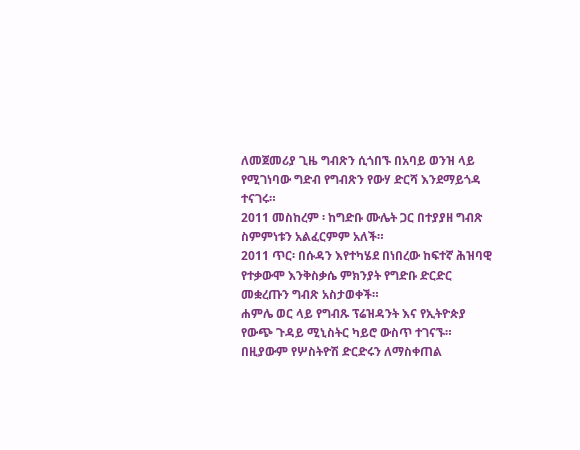ለመጀመሪያ ጊዜ ግብጽን ሲጎበኙ በአባይ ወንዝ ላይ የሚገነባው ግድብ የግብጽን የውሃ ድርሻ እንደማይጎዳ ተናገሩ።
2011 መስከረም ፡ ከግድቡ ሙሌት ጋር በተያያዘ ግብጽ ስምምነቱን አልፈርምም አለች።
2011 ጥር፡ በሱዳን እየተካሄደ በነበረው ከፍተኛ ሕዝባዊ የተቃውሞ እንቅስቃሴ ምክንያት የግድቡ ድርድር መቋረጡን ግብጽ አስታወቀች።
ሐምሌ ወር ላይ የግብጹ ፕሬዝዳንት እና የኢትዮጵያ የውጭ ጉዳይ ሚኒስትር ካይሮ ውስጥ ተገናኙ። በዚያውም የሦስትዮሽ ድርድሩን ለማስቀጠል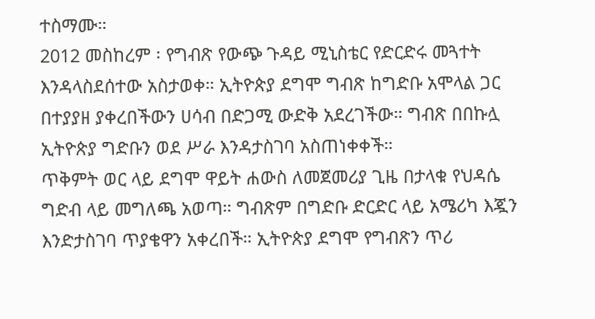ተስማሙ።
2012 መስከረም ፡ የግብጽ የውጭ ጉዳይ ሚኒስቴር የድርድሩ መጓተት እንዳላስደሰተው አስታወቀ። ኢትዮጵያ ደግሞ ግብጽ ከግድቡ አሞላል ጋር በተያያዘ ያቀረበችውን ሀሳብ በድጋሚ ውድቅ አደረገችው። ግብጽ በበኩሏ ኢትዮጵያ ግድቡን ወደ ሥራ እንዳታስገባ አስጠነቀቀች።
ጥቅምት ወር ላይ ደግሞ ዋይት ሐውስ ለመጀመሪያ ጊዜ በታላቁ የህዳሴ ግድብ ላይ መግለጫ አወጣ። ግብጽም በግድቡ ድርድር ላይ አሜሪካ እጇን እንድታስገባ ጥያቄዋን አቀረበች። ኢትዮጵያ ደግሞ የግብጽን ጥሪ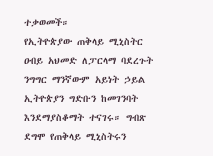ተቃወመች።
የኢትዮጵያው ጠቅላይ ሚኒስትር ዐብይ አህመድ ለፓርላማ ባደረጉት ንግግር ማንኛውም አይነት ኃይል ኢትዮጵያን ግድቡን ከመገንባት እንደማያስቆማት ተናገሩ። ግብጽ ደግሞ የጠቅላይ ሚኒስትሩን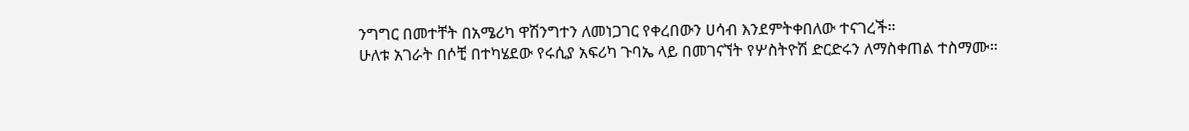ንግግር በመተቸት በአሜሪካ ዋሽንግተን ለመነጋገር የቀረበውን ሀሳብ እንደምትቀበለው ተናገረች።
ሁለቱ አገራት በሶቺ በተካሄደው የሩሲያ አፍሪካ ጉባኤ ላይ በመገናኘት የሦስትዮሽ ድርድሩን ለማስቀጠል ተስማሙ።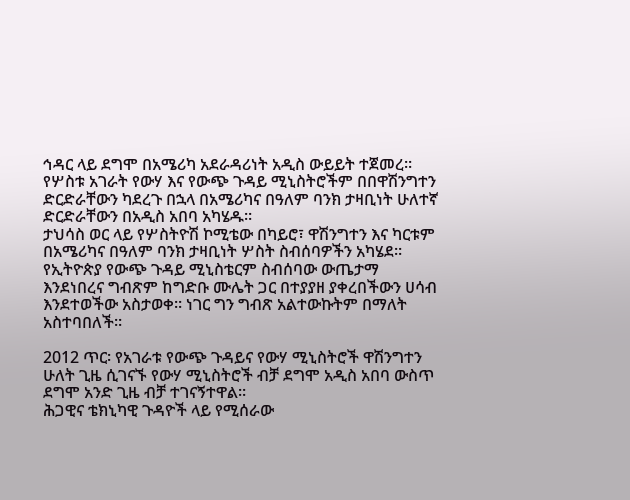ኅዳር ላይ ደግሞ በአሜሪካ አደራዳሪነት አዲስ ውይይት ተጀመረ። የሦስቱ አገራት የውሃ እና የውጭ ጉዳይ ሚኒስትሮችም በበዋሽንግተን ድርድራቸውን ካደረጉ በኋላ በአሜሪካና በዓለም ባንክ ታዛቢነት ሁለተኛ ድርድራቸውን በአዲስ አበባ አካሄዱ።
ታህሳስ ወር ላይ የሦስትዮሽ ኮሚቴው በካይሮ፣ ዋሽንግተን እና ካርቱም በአሜሪካና በዓለም ባንክ ታዛቢነት ሦስት ስብሰባዎችን አካሄደ። የኢትዮጵያ የውጭ ጉዳይ ሚኒስቴርም ስብሰባው ውጤታማ እንደነበረና ግብጽም ከግድቡ ሙሌት ጋር በተያያዘ ያቀረበችውን ሀሳብ እንደተወችው አስታወቀ። ነገር ግን ግብጽ አልተውኩትም በማለት አስተባበለች።

2012 ጥር፡ የአገራቱ የውጭ ጉዳይና የውሃ ሚኒስትሮች ዋሽንግተን ሁለት ጊዜ ሲገናኙ የውሃ ሚኒስትሮች ብቻ ደግሞ አዲስ አበባ ውስጥ ደግሞ አንድ ጊዜ ብቻ ተገናኝተዋል።
ሕጋዊና ቴክኒካዊ ጉዳዮች ላይ የሚሰራው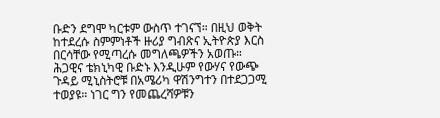ቡድን ደግሞ ካርቱም ውስጥ ተገናኘ። በዚህ ወቅት ከተደረሱ ስምምነቶች ዙሪያ ግብጽና ኢትዮጵያ እርስ በርሳቸው የሚጣረሱ መግለጫዎችን አወጡ።
ሕጋዊና ቴክኒካዊ ቡድኑ እንዲሁም የውሃና የውጭ ጉዳይ ሚኒስትሮቹ በአሜሪካ ዋሽንግተን በተደጋጋሚ ተወያዩ። ነገር ግን የመጨረሻዎቹን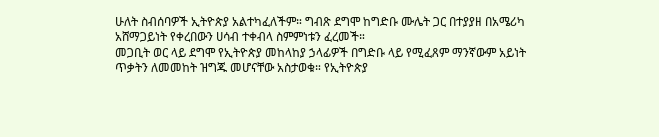ሁለት ስብሰባዎች ኢትዮጵያ አልተካፈለችም። ግብጽ ደግሞ ከግድቡ ሙሌት ጋር በተያያዘ በአሜሪካ አሸማጋይነት የቀረበውን ሀሳብ ተቀብላ ስምምነቱን ፈረመች።
መጋቢት ወር ላይ ደግሞ የኢትዮጵያ መከላከያ ኃላፊዎች በግድቡ ላይ የሚፈጸም ማንኛውም አይነት ጥቃትን ለመመከት ዝግጁ መሆናቸው አስታወቁ። የኢትዮጵያ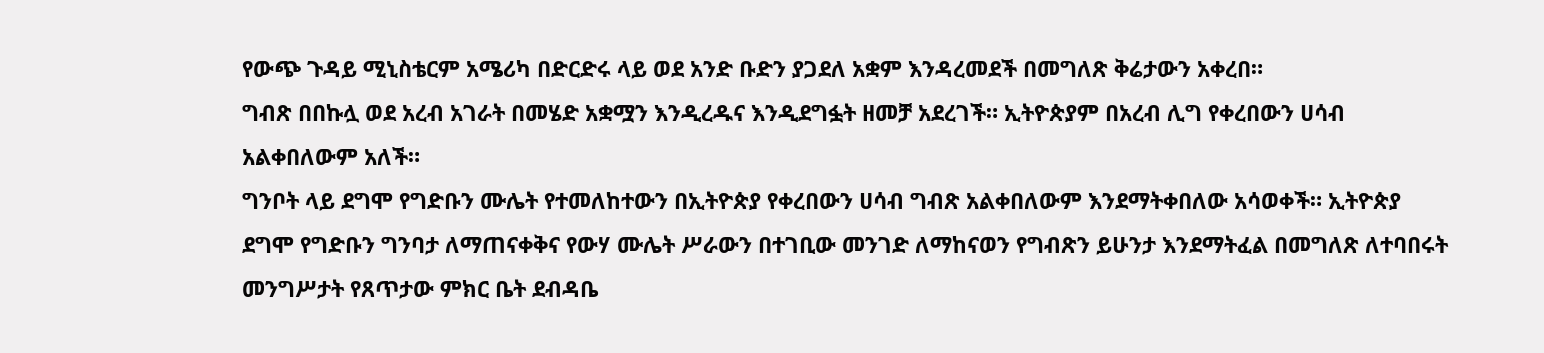የውጭ ጉዳይ ሚኒስቴርም አሜሪካ በድርድሩ ላይ ወደ አንድ ቡድን ያጋደለ አቋም እንዳረመደች በመግለጽ ቅሬታውን አቀረበ።
ግብጽ በበኩሏ ወደ አረብ አገራት በመሄድ አቋሟን እንዲረዱና እንዲደግፏት ዘመቻ አደረገች። ኢትዮጵያም በአረብ ሊግ የቀረበውን ሀሳብ አልቀበለውም አለች።
ግንቦት ላይ ደግሞ የግድቡን ሙሌት የተመለከተውን በኢትዮጵያ የቀረበውን ሀሳብ ግብጽ አልቀበለውም እንደማትቀበለው አሳወቀች። ኢትዮጵያ ደግሞ የግድቡን ግንባታ ለማጠናቀቅና የውሃ ሙሌት ሥራውን በተገቢው መንገድ ለማከናወን የግብጽን ይሁንታ እንደማትፈል በመግለጽ ለተባበሩት መንግሥታት የጸጥታው ምክር ቤት ደብዳቤ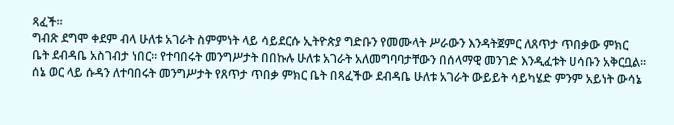ጻፈች።
ግብጽ ደግሞ ቀደም ብላ ሁለቱ አገራት ስምምነት ላይ ሳይደርሱ ኢትዮጵያ ግድቡን የመሙላት ሥራውን እንዳትጀምር ለጸጥታ ጥበቃው ምክር ቤት ደብዳቤ አስገብታ ነበር። የተባበሩት መንግሥታት በበኩሉ ሁለቱ አገራት አለመግባባታቸውን በሰላማዊ መንገድ እንዲፈቱት ሀሳቡን አቅርቧል።
ሰኔ ወር ላይ ሱዳን ለተባበሩት መንግሥታት የጸጥታ ጥበቃ ምክር ቤት በጻፈችው ደብዳቤ ሁለቱ አገራት ውይይት ሳይካሄድ ምንም አይነት ውሳኔ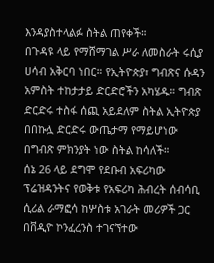እንዳያስተላልፉ ስትል ጠየቀች።
በጉዳዩ ላይ የማሸማገል ሥራ ለመስራት ሩሲያ ሀሳብ አቅርባ ነበር። የኢትዮጵያ፣ ግብጽና ሱዳን አምስት ተከታታይ ድርድሮችን አካሄዱ። ግብጽ ድርድሩ ተስፋ ሰጪ አይደለም ስትል ኢትዮጵያ በበኩሏ ድርድሩ ውጤታማ የማይሆነው በግብጽ ምክንያት ነው ስትል ከሳለች።
ሰኔ 26 ላይ ደግሞ የደቡብ አፍሪካው ፕሬዝዳንትና የወቅቱ የአፍሪካ ሕብረት ሰብሳቢ ሲሪል ራማፎሳ ከሦስቱ አገራት መሪዎች ጋር በቨዲዮ ኮንፈረንስ ተገናኘተው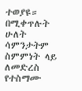ተወያዩ።
በሚቀጥሉት ሁለት ሳምንታትም ስምምነት ላይ ለመድረስ የተስማሙ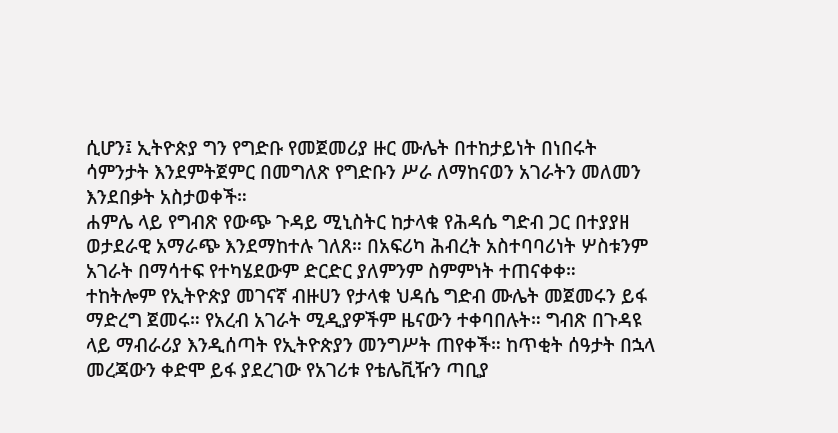ሲሆን፤ ኢትዮጵያ ግን የግድቡ የመጀመሪያ ዙር ሙሌት በተከታይነት በነበሩት ሳምንታት እንደምትጀምር በመግለጽ የግድቡን ሥራ ለማከናወን አገራትን መለመን እንደበቃት አስታወቀች።
ሐምሌ ላይ የግብጽ የውጭ ጉዳይ ሚኒስትር ከታላቁ የሕዳሴ ግድብ ጋር በተያያዘ ወታደራዊ አማራጭ እንደማከተሉ ገለጸ። በአፍሪካ ሕብረት አስተባባሪነት ሦስቱንም አገራት በማሳተፍ የተካሄደውም ድርድር ያለምንም ስምምነት ተጠናቀቀ።
ተከትሎም የኢትዮጵያ መገናኛ ብዙሀን የታላቁ ህዳሴ ግድብ ሙሌት መጀመሩን ይፋ ማድረግ ጀመሩ። የአረብ አገራት ሚዲያዎችም ዜናውን ተቀባበሉት። ግብጽ በጉዳዩ ላይ ማብራሪያ እንዲሰጣት የኢትዮጵያን መንግሥት ጠየቀች። ከጥቂት ሰዓታት በኋላ መረጃውን ቀድሞ ይፋ ያደረገው የአገሪቱ የቴሌቪዥን ጣቢያ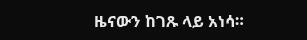ዜናውን ከገጹ ላይ አነሳ።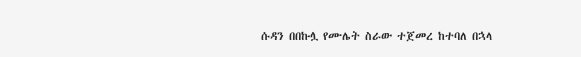ሱዳን በበኩሏ የሙሌት ስራው ተጀመረ ከተባለ በኋላ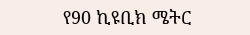የ90 ኪዩቢክ ሜትር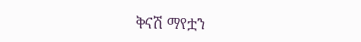ቅናሽ ማየቷን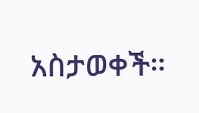አስታወቀች።